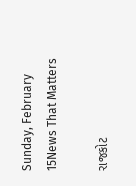Sunday, February 15News That Matters

રાજકોટ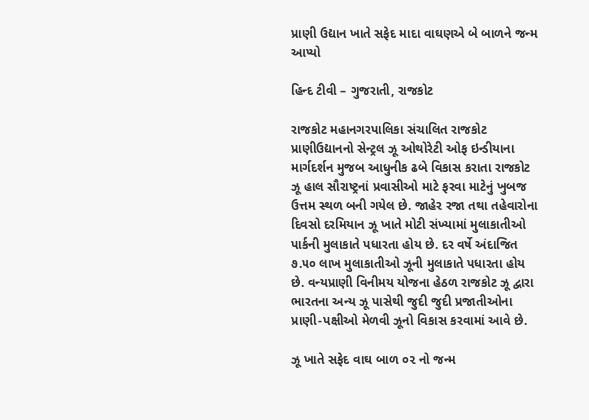પ્રાણી ઉદ્યાન ખાતે સફેદ માદા વાઘણએ બે બાળને જન્મ આપ્યો

હિન્દ ટીવી – ગુજરાતી, રાજકોટ

રાજકોટ મહાનગરપાલિકા સંચાલિત રાજકોટ પ્રાણીઉદ્યાનનો સેન્ટ્રલ ઝૂ ઓથોરેટી ઓફ ઇન્ડીયાના માર્ગદર્શન મુજબ આધુનીક ઢબે વિકાસ કરાતા રાજકોટ ઝૂ હાલ સૌરાષ્ટ્રનાં પ્રવાસીઓ માટે ફરવા માટેનું ખુબજ ઉત્તમ સ્થળ બની ગયેલ છે. જાહેર રજા તથા તહેવારોના દિવસો દરમિયાન ઝૂ ખાતે મોટી સંખ્યામાં મુલાકાતીઓ પાર્કની મુલાકાતે પધારતા હોય છે. દર વર્ષે અંદાજિત ૭.૫૦ લાખ મુલાકાતીઓ ઝૂની મુલાકાતે પધારતા હોય છે. વન્યપ્રાણી વિનીમય યોજના હેઠળ રાજકોટ ઝૂ દ્વારા ભારતના અન્ય ઝૂ પાસેથી જુદી જુદી પ્રજાતીઓના પ્રાણી-પક્ષીઓ મેળવી ઝૂનો વિકાસ કરવામાં આવે છે.

ઝૂ ખાતે સફેદ વાઘ બાળ ૦૨ નો જન્‍મ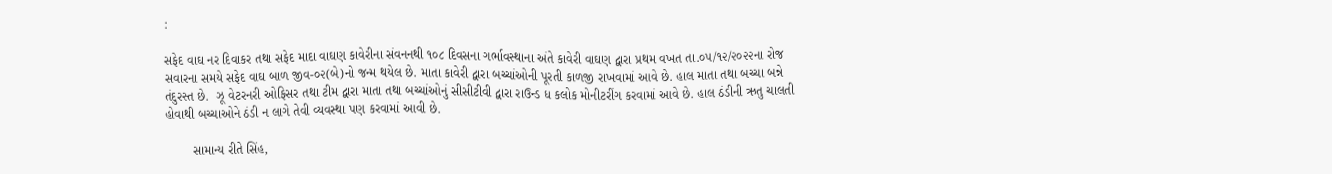:

સફેદ વાઘ નર દિવાકર તથા સફેદ માદા વાઘણ કાવેરીના સંવનનથી ૧૦૮ ‍દિવસના ગર્ભાવસ્‍થાના અંતે કાવેરી વાઘણ દ્વારા પ્રથમ વખત તા.૦૫/૧૨/૨૦૨૨ના રોજ સવારના સમયે સફેદ વાઘ બાળ જીવ-૦૨(બે)નો જન્‍મ થયેલ છે. માતા કાવેરી દ્વારા બચ્‍ચાંઓની પૂરતી કાળજી રાખવામાં આવે છે. હાલ માતા તથા બચ્ચા બન્ને તંદુરસ્‍ત છે.  ઝૂ વેટરનરી ઓફિસર તથા ટીમ દ્વારા માતા તથા બચ્‍ચાંઓનું સીસીટીવી દ્વારા રાઉન્‍ડ ધ કલોક મોનીટરીંગ કરવામાં આવે છે. હાલ ઠંડીની ઋતુ ચાલતી હોવાથી બચ્ચાઓને ઠંડી ન લાગે તેવી વ્યવસ્થા પણ કરવામાં આવી છે.

        સામાન્‍ય રીતે સિંહ,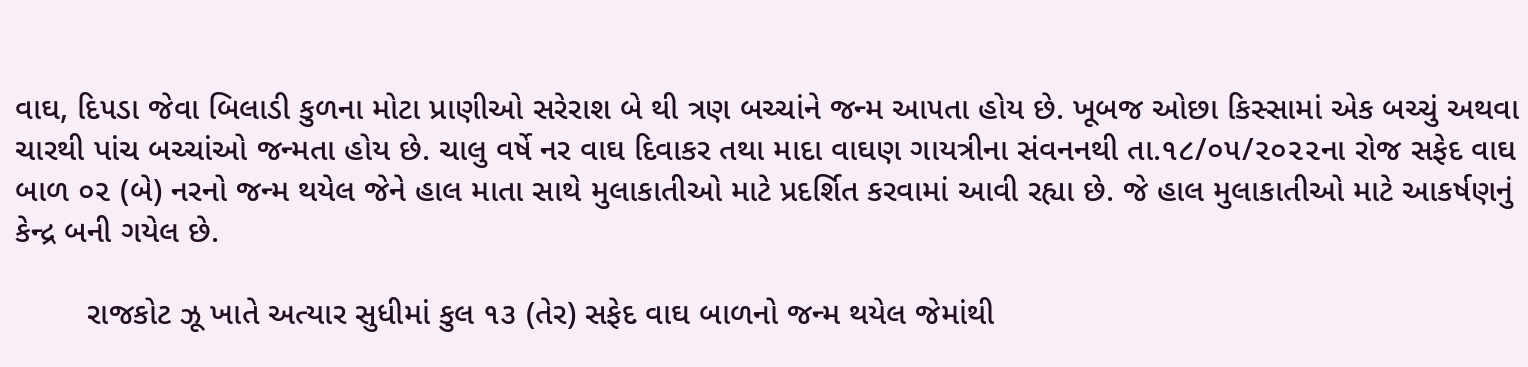વાઘ, દિ૫ડા જેવા બિલાડી કુળના મોટા પ્રાણીઓ સરેરાશ બે થી ત્રણ બચ્‍ચાંને જન્‍મ આ૫તા હોય છે. ખૂબજ ઓછા કિસ્‍સામાં એક બચ્‍ચું અથવા ચારથી પાંચ બચ્‍ચાંઓ જન્‍મતા હોય છે. ચાલુ વર્ષે નર વાઘ દિવાકર તથા માદા વાઘણ ગાયત્રીના સંવનનથી તા.૧૮/૦૫/૨૦૨૨ના રોજ સફેદ વાઘ બાળ ૦૨ (બે) નરનો જન્‍મ થયેલ જેને હાલ માતા સાથે મુલાકાતીઓ માટે પ્રદર્શિત કરવામાં આવી રહ્યા છે. જે હાલ મુલાકાતીઓ માટે આકર્ષણનું કેન્દ્ર બની ગયેલ છે.

        રાજકોટ ઝૂ ખાતે અત્‍યાર સુધીમાં કુલ ૧૩ (તેર) સફેદ વાઘ બાળનો જન્‍મ થયેલ જેમાંથી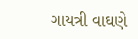ગાયત્રી વાઘણે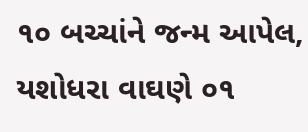૧૦ બચ્‍ચાંને જન્‍મ આપેલ, યશોધરા વાઘણે ૦૧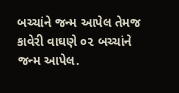બચ્‍ચાંને જન્‍મ આપેલ તેમજ કાવેરી વાઘણે ૦૨ બચ્‍ચાંને જન્‍મ આપેલ.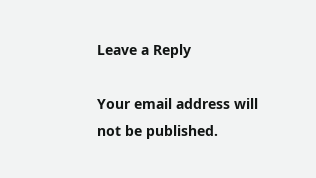Leave a Reply

Your email address will not be published.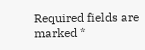Required fields are marked *